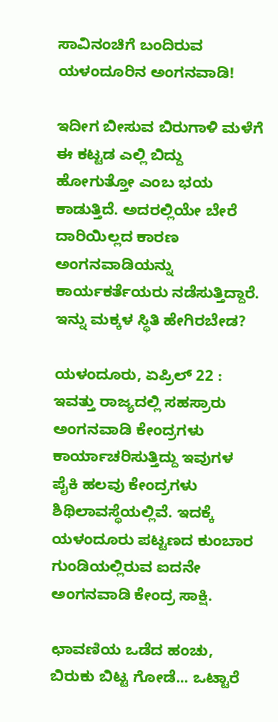ಸಾವಿನಂಚಿಗೆ ಬಂದಿರುವ ಯಳಂದೂರಿನ ಅಂಗನವಾಡಿ!

ಇದೀಗ ಬೀಸುವ ಬಿರುಗಾಳಿ ಮಳೆಗೆ ಈ ಕಟ್ಟಡ ಎಲ್ಲಿ ಬಿದ್ದು ಹೋಗುತ್ತೋ ಎಂಬ ಭಯ ಕಾಡುತ್ತಿದೆ. ಅದರಲ್ಲಿಯೇ ಬೇರೆ ದಾರಿಯಿಲ್ಲದ ಕಾರಣ ಅಂಗನವಾಡಿಯನ್ನು ಕಾರ್ಯಕರ್ತೆಯರು ನಡೆಸುತ್ತಿದ್ದಾರೆ. ಇನ್ನು ಮಕ್ಕಳ ಸ್ಥಿತಿ ಹೇಗಿರಬೇಡ?

ಯಳಂದೂರು, ಏಪ್ರಿಲ್ 22 : ಇವತ್ತು ರಾಜ್ಯದಲ್ಲಿ ಸಹಸ್ರಾರು ಅಂಗನವಾಡಿ ಕೇಂದ್ರಗಳು ಕಾರ್ಯಾಚರಿಸುತ್ತಿದ್ದು ಇವುಗಳ ಪೈಕಿ ಹಲವು ಕೇಂದ್ರಗಳು ಶಿಥಿಲಾವಸ್ಥೆಯಲ್ಲಿವೆ. ಇದಕ್ಕೆ ಯಳಂದೂರು ಪಟ್ಟಣದ ಕುಂಬಾರ ಗುಂಡಿಯಲ್ಲಿರುವ ಐದನೇ ಅಂಗನವಾಡಿ ಕೇಂದ್ರ ಸಾಕ್ಷಿ.

ಛಾವಣಿಯ ಒಡೆದ ಹಂಚು, ಬಿರುಕು ಬಿಟ್ಟ ಗೋಡೆ... ಒಟ್ಟಾರೆ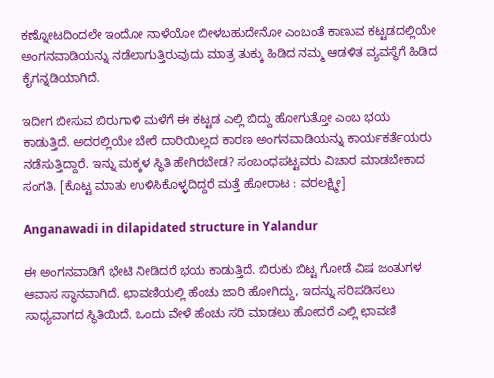ಕಣ್ನೋಟದಿಂದಲೇ ಇಂದೋ ನಾಳೆಯೋ ಬೀಳಬಹುದೇನೋ ಎಂಬಂತೆ ಕಾಣುವ ಕಟ್ಟಡದಲ್ಲಿಯೇ ಅಂಗನವಾಡಿಯನ್ನು ನಡೆಲಾಗುತ್ತಿರುವುದು ಮಾತ್ರ ತುಕ್ಕು ಹಿಡಿದ ನಮ್ಮ ಆಡಳಿತ ವ್ಯವಸ್ಥೆಗೆ ಹಿಡಿದ ಕೈಗನ್ನಡಿಯಾಗಿದೆ.

ಇದೀಗ ಬೀಸುವ ಬಿರುಗಾಳಿ ಮಳೆಗೆ ಈ ಕಟ್ಟಡ ಎಲ್ಲಿ ಬಿದ್ದು ಹೋಗುತ್ತೋ ಎಂಬ ಭಯ ಕಾಡುತ್ತಿದೆ. ಅದರಲ್ಲಿಯೇ ಬೇರೆ ದಾರಿಯಿಲ್ಲದ ಕಾರಣ ಅಂಗನವಾಡಿಯನ್ನು ಕಾರ್ಯಕರ್ತೆಯರು ನಡೆಸುತ್ತಿದ್ದಾರೆ. ಇನ್ನು ಮಕ್ಕಳ ಸ್ಥಿತಿ ಹೇಗಿರಬೇಡ? ಸಂಬಂಧಪಟ್ಟವರು ವಿಚಾರ ಮಾಡಬೇಕಾದ ಸಂಗತಿ. [ಕೊಟ್ಟ ಮಾತು ಉಳಿಸಿಕೊಳ್ಳದಿದ್ದರೆ ಮತ್ತೆ ಹೋರಾಟ : ವರಲಕ್ಷ್ಮೀ]

Anganawadi in dilapidated structure in Yalandur

ಈ ಅಂಗನವಾಡಿಗೆ ಭೇಟಿ ನೀಡಿದರೆ ಭಯ ಕಾಡುತ್ತಿದೆ. ಬಿರುಕು ಬಿಟ್ಟ ಗೋಡೆ ವಿಷ ಜಂತುಗಳ ಆವಾಸ ಸ್ಥಾನವಾಗಿದೆ. ಛಾವಣಿಯಲ್ಲಿ ಹೆಂಚು ಜಾರಿ ಹೋಗಿದ್ದು, ಇದನ್ನು ಸರಿಪಡಿಸಲು ಸಾಧ್ಯವಾಗದ ಸ್ಥಿತಿಯಿದೆ. ಒಂದು ವೇಳೆ ಹೆಂಚು ಸರಿ ಮಾಡಲು ಹೋದರೆ ಎಲ್ಲಿ ಛಾವಣಿ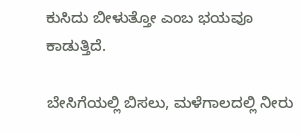ಕುಸಿದು ಬೀಳುತ್ತೋ ಎಂಬ ಭಯವೂ ಕಾಡುತ್ತಿದೆ.

ಬೇಸಿಗೆಯಲ್ಲಿ ಬಿಸಲು, ಮಳೆಗಾಲದಲ್ಲಿ ನೀರು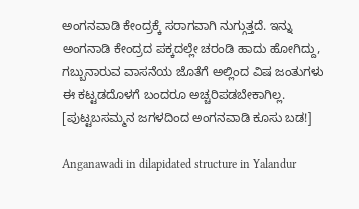ಅಂಗನವಾಡಿ ಕೇಂದ್ರಕ್ಕೆ ಸರಾಗವಾಗಿ ನುಗ್ಗುತ್ತದೆ. ಇನ್ನು ಅಂಗನಾಡಿ ಕೇಂದ್ರದ ಪಕ್ಕದಲ್ಲೇ ಚರಂಡಿ ಹಾದು ಹೋಗಿದ್ದು, ಗಬ್ಬುನಾರುವ ವಾಸನೆಯ ಜೊತೆಗೆ ಅಲ್ಲಿಂದ ವಿಷ ಜಂತುಗಳು ಈ ಕಟ್ಟಡದೊಳಗೆ ಬಂದರೂ ಅಚ್ಚರಿಪಡಬೇಕಾಗಿಲ್ಲ. [ಪುಟ್ಟಬಸಮ್ಮನ ಜಗಳದಿಂದ ಅಂಗನವಾಡಿ ಕೂಸು ಬಡ!]

Anganawadi in dilapidated structure in Yalandur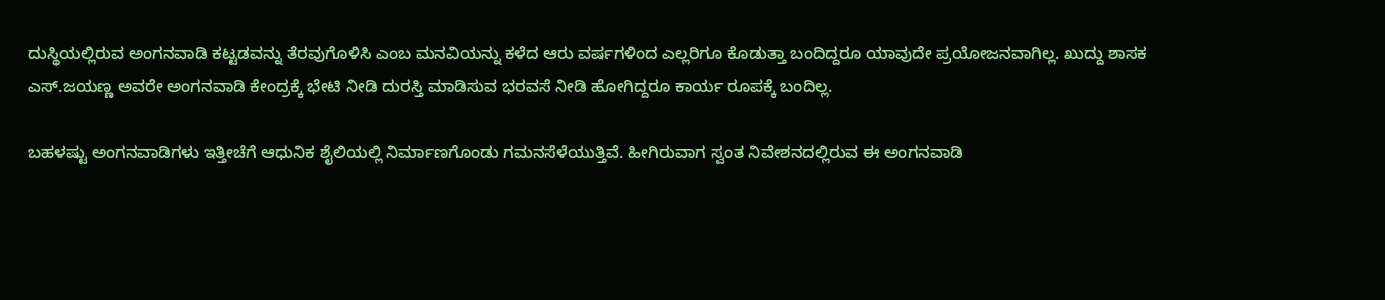ದುಸ್ಥಿಯಲ್ಲಿರುವ ಅಂಗನವಾಡಿ ಕಟ್ಟಡವನ್ನು ತೆರವುಗೊಳಿಸಿ ಎಂಬ ಮನವಿಯನ್ನು ಕಳೆದ ಆರು ವರ್ಷಗಳಿಂದ ಎಲ್ಲರಿಗೂ ಕೊಡುತ್ತಾ ಬಂದಿದ್ದರೂ ಯಾವುದೇ ಪ್ರಯೋಜನವಾಗಿಲ್ಲ. ಖುದ್ದು ಶಾಸಕ ಎಸ್.ಜಯಣ್ಣ ಅವರೇ ಅಂಗನವಾಡಿ ಕೇಂದ್ರಕ್ಕೆ ಭೇಟಿ ನೀಡಿ ದುರಸ್ತಿ ಮಾಡಿಸುವ ಭರವಸೆ ನೀಡಿ ಹೋಗಿದ್ದರೂ ಕಾರ್ಯ ರೂಪಕ್ಕೆ ಬಂದಿಲ್ಲ.

ಬಹಳಷ್ಟು ಅಂಗನವಾಡಿಗಳು ಇತ್ತೀಚೆಗೆ ಆಧುನಿಕ ಶೈಲಿಯಲ್ಲಿ ನಿರ್ಮಾಣಗೊಂಡು ಗಮನಸೆಳೆಯುತ್ತಿವೆ. ಹೀಗಿರುವಾಗ ಸ್ವಂತ ನಿವೇಶನದಲ್ಲಿರುವ ಈ ಅಂಗನವಾಡಿ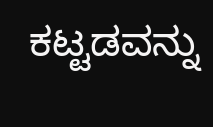ಕಟ್ಟಡವನ್ನು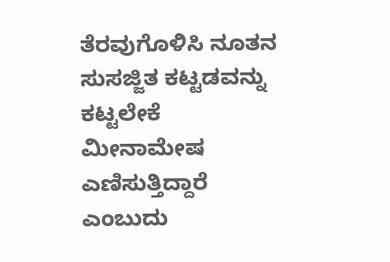ತೆರವುಗೊಳಿಸಿ ನೂತನ ಸುಸಜ್ಜಿತ ಕಟ್ಟಡವನ್ನು ಕಟ್ಟಲೇಕೆ ಮೀನಾಮೇಷ ಎಣಿಸುತ್ತಿದ್ದಾರೆ ಎಂಬುದು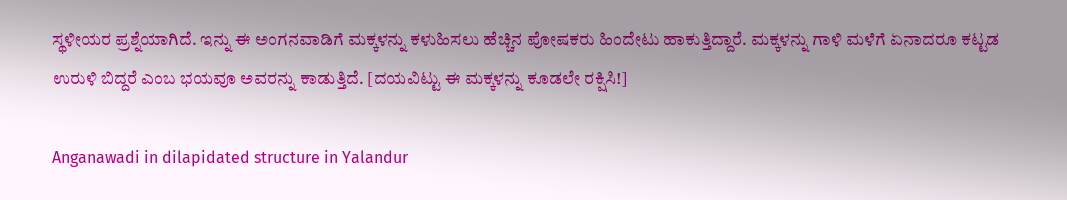ಸ್ಥಳೀಯರ ಪ್ರಶ್ನೆಯಾಗಿದೆ. ಇನ್ನು ಈ ಅಂಗನವಾಡಿಗೆ ಮಕ್ಕಳನ್ನು ಕಳುಹಿಸಲು ಹೆಚ್ಚಿನ ಪೋಷಕರು ಹಿಂದೇಟು ಹಾಕುತ್ತಿದ್ದಾರೆ. ಮಕ್ಕಳನ್ನು ಗಾಳಿ ಮಳೆಗೆ ಏನಾದರೂ ಕಟ್ಟಡ ಉರುಳಿ ಬಿದ್ದರೆ ಎಂಬ ಭಯವೂ ಅವರನ್ನು ಕಾಡುತ್ತಿದೆ. [ದಯವಿಟ್ಟು ಈ ಮಕ್ಕಳನ್ನು ಕೂಡಲೇ ರಕ್ಷಿಸಿ!]

Anganawadi in dilapidated structure in Yalandur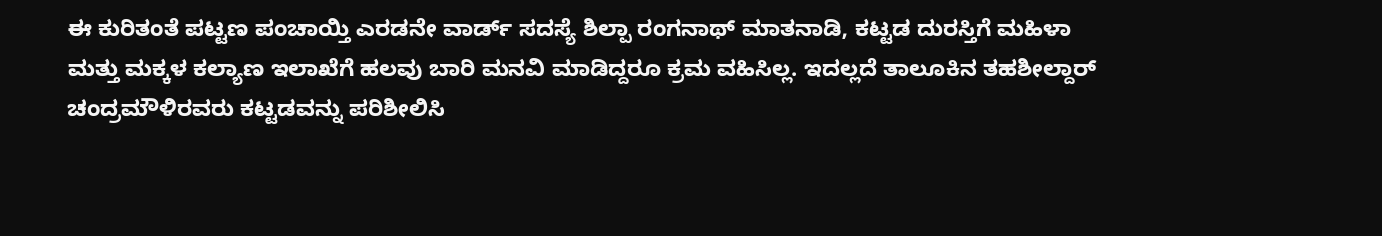ಈ ಕುರಿತಂತೆ ಪಟ್ಟಣ ಪಂಚಾಯ್ತಿ ಎರಡನೇ ವಾರ್ಡ್ ಸದಸ್ಯೆ ಶಿಲ್ಪಾ ರಂಗನಾಥ್ ಮಾತನಾಡಿ, ಕಟ್ಟಡ ದುರಸ್ತಿಗೆ ಮಹಿಳಾ ಮತ್ತು ಮಕ್ಕಳ ಕಲ್ಯಾಣ ಇಲಾಖೆಗೆ ಹಲವು ಬಾರಿ ಮನವಿ ಮಾಡಿದ್ದರೂ ಕ್ರಮ ವಹಿಸಿಲ್ಲ. ಇದಲ್ಲದೆ ತಾಲೂಕಿನ ತಹಶೀಲ್ದಾರ್ ಚಂದ್ರಮೌಳಿರವರು ಕಟ್ಟಡವನ್ನು ಪರಿಶೀಲಿಸಿ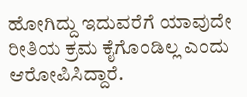ಹೋಗಿದ್ದು ಇದುವರೆಗೆ ಯಾವುದೇ ರೀತಿಯ ಕ್ರಮ ಕೈಗೊಂಡಿಲ್ಲ ಎಂದು ಆರೋಪಿಸಿದ್ದಾರೆ.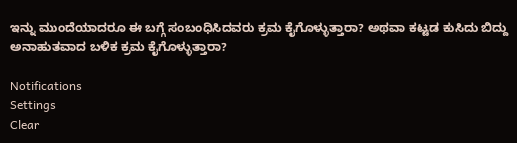ಇನ್ನು ಮುಂದೆಯಾದರೂ ಈ ಬಗ್ಗೆ ಸಂಬಂಧಿಸಿದವರು ಕ್ರಮ ಕೈಗೊಳ್ಳುತ್ತಾರಾ? ಅಥವಾ ಕಟ್ಟಡ ಕುಸಿದು ಬಿದ್ದು ಅನಾಹುತವಾದ ಬಳಿಕ ಕ್ರಮ ಕೈಗೊಳ್ಳುತ್ತಾರಾ?

Notifications
Settings
Clear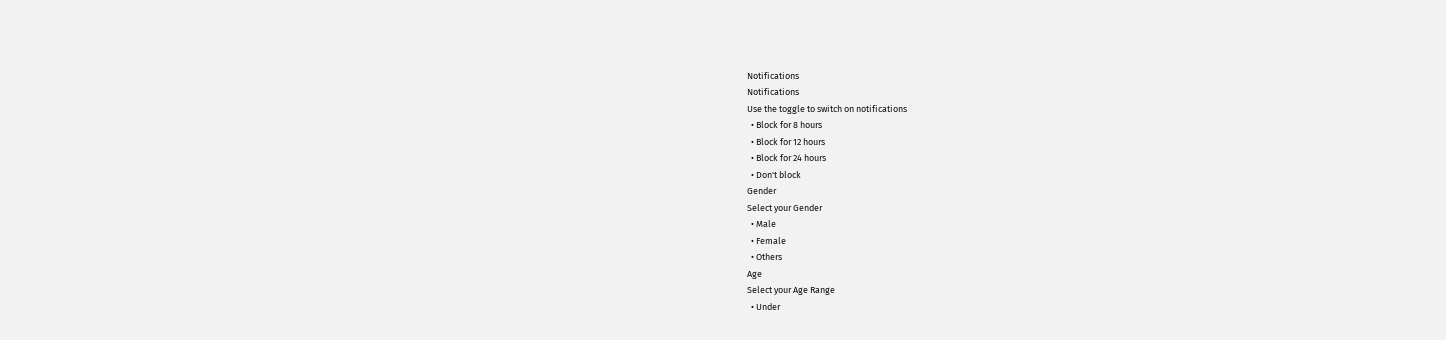Notifications
Notifications
Use the toggle to switch on notifications
  • Block for 8 hours
  • Block for 12 hours
  • Block for 24 hours
  • Don't block
Gender
Select your Gender
  • Male
  • Female
  • Others
Age
Select your Age Range
  • Under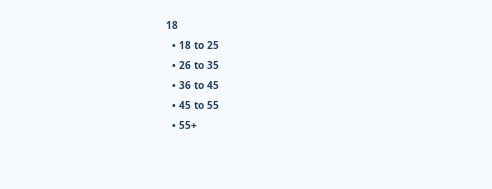18
  • 18 to 25
  • 26 to 35
  • 36 to 45
  • 45 to 55
  • 55+